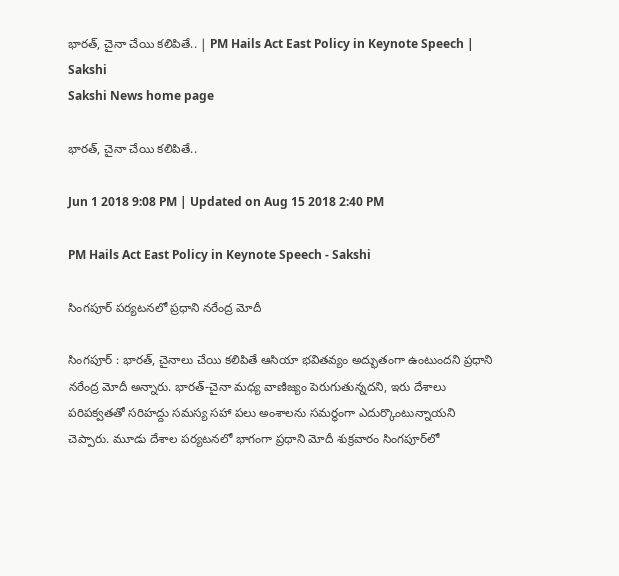భారత్‌, చైనా చేయి కలిపితే.. | PM Hails Act East Policy in Keynote Speech | Sakshi
Sakshi News home page

భారత్‌, చైనా చేయి కలిపితే..

Jun 1 2018 9:08 PM | Updated on Aug 15 2018 2:40 PM

PM Hails Act East Policy in Keynote Speech - Sakshi

సింగపూర్‌ పర్యటనలో ప్రధాని నరేంద్ర మోదీ

సింగపూర్‌ : భారత్‌, చైనాలు చేయి కలిపితే ఆసియా భవితవ్యం అద్భుతంగా ఉంటుందని ప్రధాని నరేంద్ర మోదీ అన్నారు. భారత్‌-చైనా మధ్య వాణిజ్యం పెరుగుతున్నదని, ఇరు దేశాలు పరిపక్వతతో సరిహద్దు సమస్య సహా పలు అంశాలను సమర్ధంగా ఎదుర్కొంటున్నాయని చెప్పారు. మూడు దేశాల పర్యటనలో భాగంగా ప్రధాని మోదీ శుక్రవారం సింగపూర్‌లో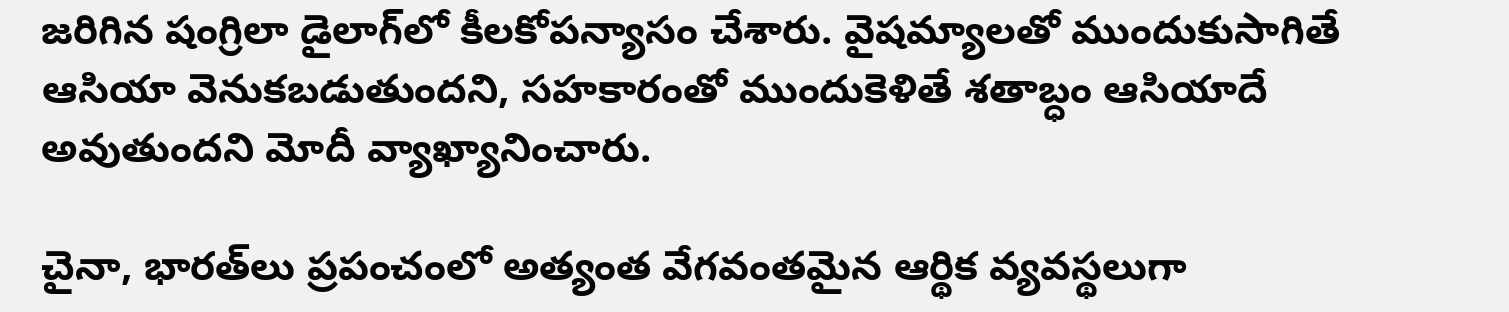జరిగిన షంగ్రిలా డైలాగ్‌లో కీలకోపన్యాసం చేశారు. వైషమ్యాలతో ముందుకుసాగితే ఆసియా వెనుకబడుతుందని, సహకారంతో ముందుకెళితే శతాబ్ధం ఆసియాదే అవుతుందని మోదీ వ్యాఖ్యానించారు.

చైనా, భారత్‌లు ప్రపంచంలో అత్యంత వేగవంతమైన ఆర్థిక వ్యవస్థలుగా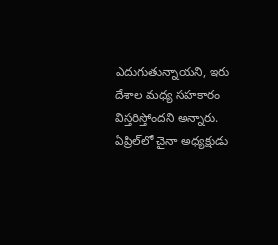ఎదుగుతున్నాయని, ఇరు దేశాల మధ్య సహకారం విస్తరిస్తోందని అన్నారు. ఏప్రిల్‌లో చైనా అధ్యక్షుడు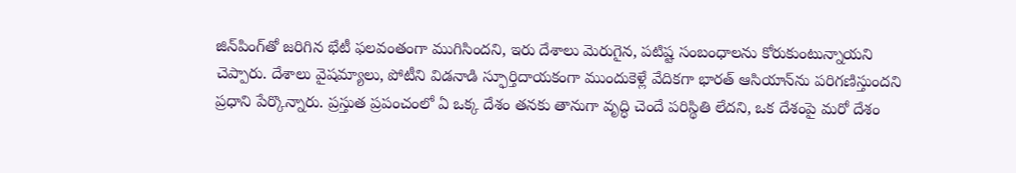జిన్‌పింగ్‌తో జరిగిన భేటీ ఫలవంతంగా ముగిసిందని, ఇరు దేశాలు మెరుగైన, పటిష్ట సంబంధాలను కోరుకుంటున్నాయని చెప్పారు. దేశాలు వైషమ్యాలు, పోటీని విడనాడి స్ఫూర్తిదాయకంగా ముందుకెళ్లే వేదికగా భారత్‌ ఆసియాన్‌ను పరిగణిస్తుందని ప్రధాని పేర్కొన్నారు. ప్రస్తుత ప్రపంచంలో ఏ ఒక్క దేశం తనకు తానుగా వృద్ధి చెందే పరిస్థితి లేదని, ఒక దేశంపై మరో దేశం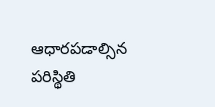ఆధారపడాల్సిన పరిస్థితి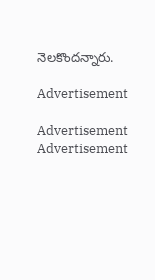నెలకొందన్నారు.

Advertisement

Advertisement
Advertisement